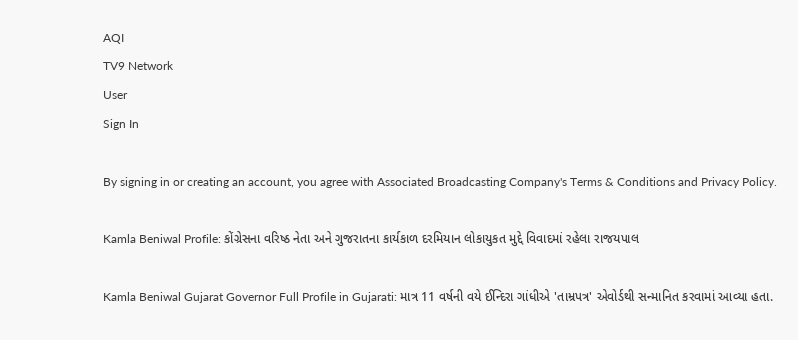AQI
TV9 Network
User
Sign In

By signing in or creating an account, you agree with Associated Broadcasting Company's Terms & Conditions and Privacy Policy.

Kamla Beniwal Profile: કોંગ્રેસના વરિષ્ઠ નેતા અને ગુજરાતના કાર્યકાળ દરમિયાન લોકાયુકત મુદ્દે વિવાદમાં રહેલા રાજયપાલ

Kamla Beniwal Gujarat Governor Full Profile in Gujarati: માત્ર 11 વર્ષની વયે ઈન્દિરા ગાંધીએ 'તામ્રપત્ર' એવોર્ડથી સન્માનિત કરવામાં આવ્યા હતા.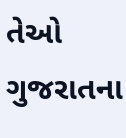તેઓ ગુજરાતના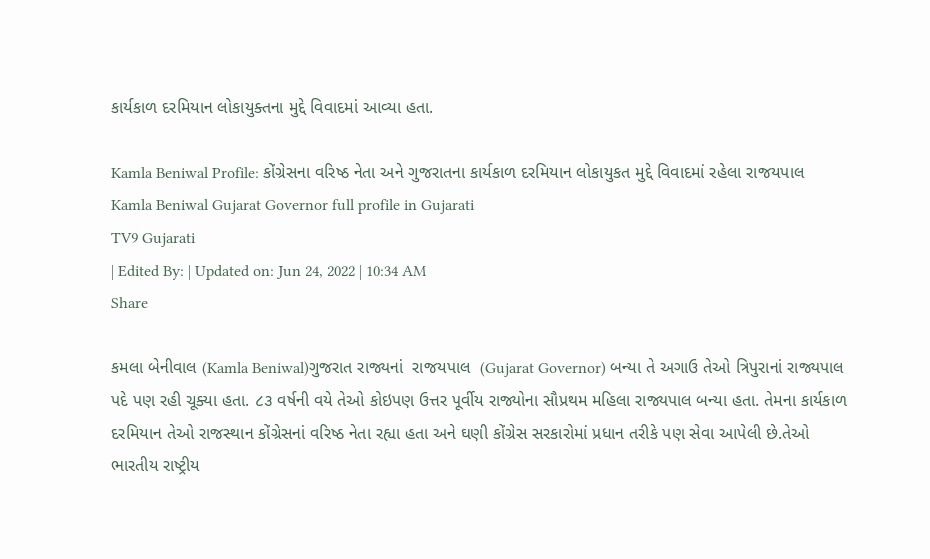કાર્યકાળ દરમિયાન લોકાયુક્તના મુદ્દે વિવાદમાં આવ્યા હતા.

Kamla Beniwal Profile: કોંગ્રેસના વરિષ્ઠ નેતા અને ગુજરાતના કાર્યકાળ દરમિયાન લોકાયુકત મુદ્દે વિવાદમાં રહેલા રાજયપાલ
Kamla Beniwal Gujarat Governor full profile in Gujarati
TV9 Gujarati
| Edited By: | Updated on: Jun 24, 2022 | 10:34 AM
Share

કમલા બેનીવાલ (Kamla Beniwal)ગુજરાત રાજ્યનાં  રાજયપાલ  (Gujarat Governor) બન્યા તે અગાઉ તેઓ ત્રિપુરાનાં રાજ્યપાલ પદે પણ રહી ચૂક્યા હતા. ૮૩ વર્ષની વયે તેઓ કોઇપણ ઉત્તર પૂર્વીય રાજ્યોના સૌપ્રથમ મહિલા રાજ્યપાલ બન્યા હતા. તેમના કાર્યકાળ દરમિયાન તેઓ રાજસ્થાન કોંગ્રેસનાં વરિષ્ઠ નેતા રહ્યા હતા અને ઘણી કોંગ્રેસ સરકારોમાં પ્રધાન તરીકે પણ સેવા આપેલી છે.તેઓ ભારતીય રાષ્ટ્રીય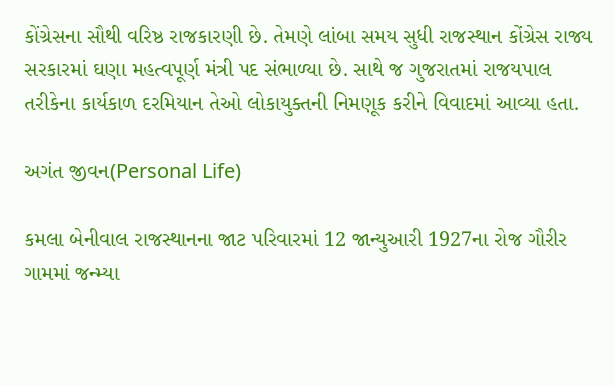કોંગ્રેસના સૌથી વરિષ્ઠ રાજકારણી છે. તેમણે લાંબા સમય સુધી રાજસ્થાન કોંગ્રેસ રાજ્ય સરકારમાં ઘણા મહત્વપૂર્ણ મંત્રી પદ સંભાળ્યા છે. સાથે જ ગુજરાતમાં રાજયપાલ તરીકેના કાર્યકાળ દરમિયાન તેઓ લોકાયુક્તની નિમણૂક કરીને વિવાદમાં આવ્યા હતા.

અગંત જીવન(Personal Life)

કમલા બેનીવાલ રાજસ્થાનના જાટ પરિવારમાં 12 જાન્યુઆરી 1927ના રોજ ગૌરીર ગામમાં જન્મ્યા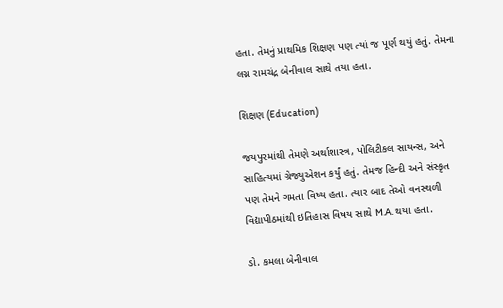હતા. તેમનું પ્રાથમિક શિક્ષણ પણ ત્યાં જ પૂર્ણ થયું હતું. તેમના લગ્ન રામચંદ્ર બેનીવાલ સાથે તયા હતા.

શિક્ષણ (Education)

જયપુરમાંથી તેમણે અર્થાશાસ્ત્ર, પોલિટીકલ સાયન્સ, અને સાહિત્યમાં ગ્રેજ્યુએશન કર્યું હતું. તેમજ હિન્દી અને સંસ્કૃત પણ તેમને ગમતા વિષ્ય હતા. ત્યાર બાદ તેઓ વનસ્થળી વિદ્યાપીઠમાંથી ઇતિહાસ વિષય સાથે M.A. થયા હતા.

ડો. કમલા બેનીવાલ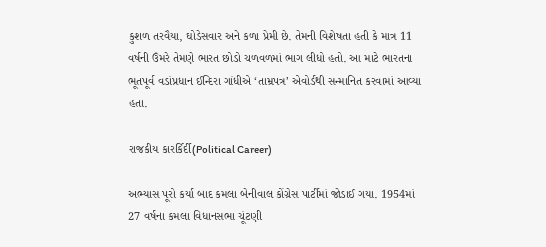કુશળ તરવૈયા, ઘોડેસવાર અને કળા પ્રેમી છે. તેમની વિશેષતા હતી કે માત્ર 11 વર્ષની ઉંમરે તેમણે ભારત છોડો ચળવળમાં ભાગ લીધો હતો. આ માટે ભારતના ભૂતપૂર્વ વડાંપ્રધાન ઈન્દિરા ગાંધીએ ‘તામ્રપત્ર’ એવોર્ડથી સન્માનિત કરવામાં આવ્યા હતા.

રાજકીય કારર્કિર્દી(Political Career)

અભ્યાસ પૂરો કર્યા બાદ કમલા બેનીવાલ કોંગ્રેસ પાર્ટીમાં જોડાઈ ગયા. 1954માં 27 વર્ષના કમલા વિધાનસભા ચૂંટણી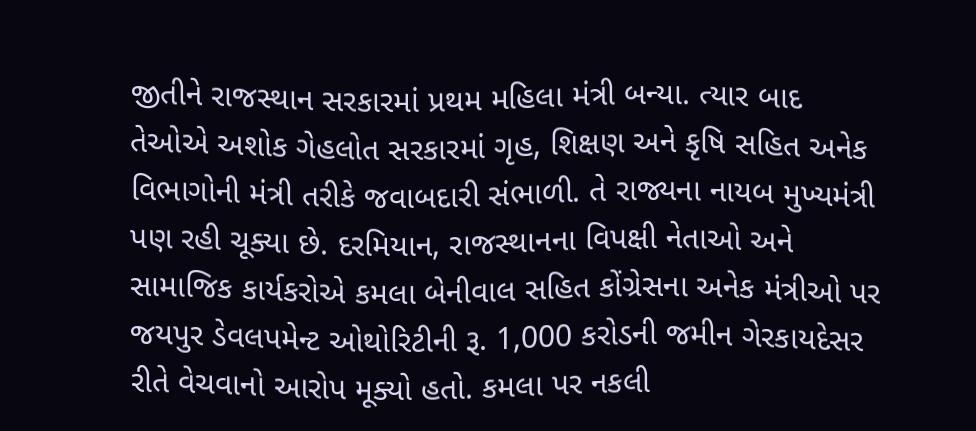જીતીને રાજસ્થાન સરકારમાં પ્રથમ મહિલા મંત્રી બન્યા. ત્યાર બાદ તેઓએ અશોક ગેહલોત સરકારમાં ગૃહ, શિક્ષણ અને કૃષિ સહિત અનેક વિભાગોની મંત્રી તરીકે જવાબદારી સંભાળી. તે રાજ્યના નાયબ મુખ્યમંત્રી પણ રહી ચૂક્યા છે. દરમિયાન, રાજસ્થાનના વિપક્ષી નેતાઓ અને સામાજિક કાર્યકરોએ કમલા બેનીવાલ સહિત કોંગ્રેસના અનેક મંત્રીઓ પર જયપુર ડેવલપમેન્ટ ઓથોરિટીની રૂ. 1,000 કરોડની જમીન ગેરકાયદેસર રીતે વેચવાનો આરોપ મૂક્યો હતો. કમલા પર નકલી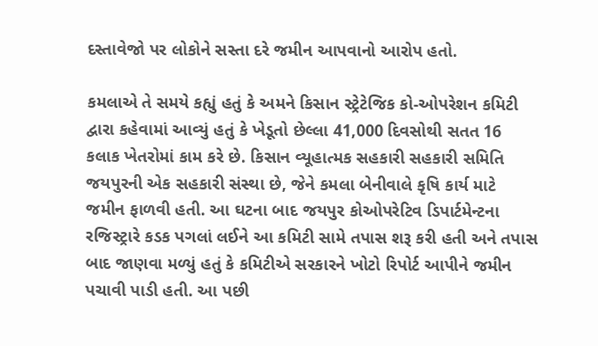દસ્તાવેજો પર લોકોને સસ્તા દરે જમીન આપવાનો આરોપ હતો.

કમલાએ તે સમયે કહ્યું હતું કે અમને કિસાન સ્ટ્રેટેજિક કો-ઓપરેશન કમિટી દ્વારા કહેવામાં આવ્યું હતું કે ખેડૂતો છેલ્લા 41,000 દિવસોથી સતત 16 કલાક ખેતરોમાં કામ કરે છે. કિસાન વ્યૂહાત્મક સહકારી સહકારી સમિતિ જયપુરની એક સહકારી સંસ્થા છે, જેને કમલા બેનીવાલે કૃષિ કાર્ય માટે જમીન ફાળવી હતી. આ ઘટના બાદ જયપુર કોઓપરેટિવ ડિપાર્ટમેન્ટના રજિસ્ટ્રારે કડક પગલાં લઈને આ કમિટી સામે તપાસ શરૂ કરી હતી અને તપાસ બાદ જાણવા મળ્યું હતું કે કમિટીએ સરકારને ખોટો રિપોર્ટ આપીને જમીન પચાવી પાડી હતી. આ પછી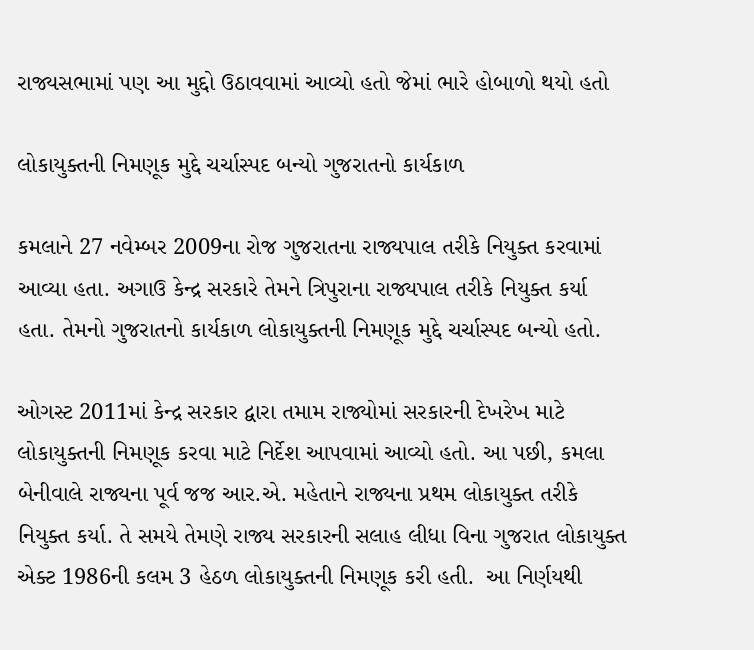રાજ્યસભામાં પણ આ મુદ્દો ઉઠાવવામાં આવ્યો હતો જેમાં ભારે હોબાળો થયો હતો

લોકાયુક્તની નિમણૂક મુદ્દે ચર્ચાસ્પદ બન્યો ગુજરાતનો કાર્યકાળ

કમલાને 27 નવેમ્બર 2009ના રોજ ગુજરાતના રાજ્યપાલ તરીકે નિયુક્ત કરવામાં આવ્યા હતા. અગાઉ કેન્દ્ર સરકારે તેમને ત્રિપુરાના રાજ્યપાલ તરીકે નિયુક્ત કર્યા હતા. તેમનો ગુજરાતનો કાર્યકાળ લોકાયુક્તની નિમણૂક મુદ્દે ચર્ચાસ્પદ બન્યો હતો.

ઓગસ્ટ 2011માં કેન્દ્ર સરકાર દ્વારા તમામ રાજ્યોમાં સરકારની દેખરેખ માટે લોકાયુક્તની નિમણૂક કરવા માટે નિર્દેશ આપવામાં આવ્યો હતો. આ પછી, કમલા બેનીવાલે રાજ્યના પૂર્વ જજ આર.એ. મહેતાને રાજ્યના પ્રથમ લોકાયુક્ત તરીકે નિયુક્ત કર્યા. તે સમયે તેમણે રાજ્ય સરકારની સલાહ લીધા વિના ગુજરાત લોકાયુક્ત એક્ટ 1986ની કલમ 3 હેઠળ લોકાયુક્તની નિમણૂક કરી હતી.  આ નિર્ણયથી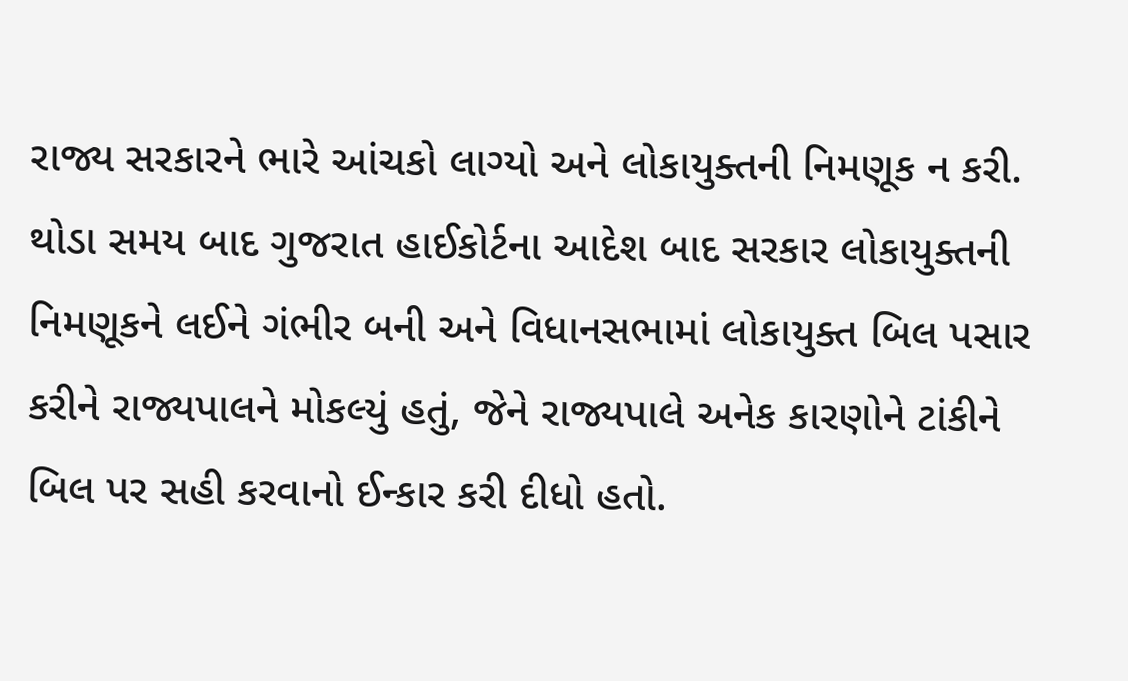રાજ્ય સરકારને ભારે આંચકો લાગ્યો અને લોકાયુક્તની નિમણૂક ન કરી. થોડા સમય બાદ ગુજરાત હાઈકોર્ટના આદેશ બાદ સરકાર લોકાયુક્તની નિમણૂકને લઈને ગંભીર બની અને વિધાનસભામાં લોકાયુક્ત બિલ પસાર કરીને રાજ્યપાલને મોકલ્યું હતું, જેને રાજ્યપાલે અનેક કારણોને ટાંકીને બિલ પર સહી કરવાનો ઈન્કાર કરી દીધો હતો.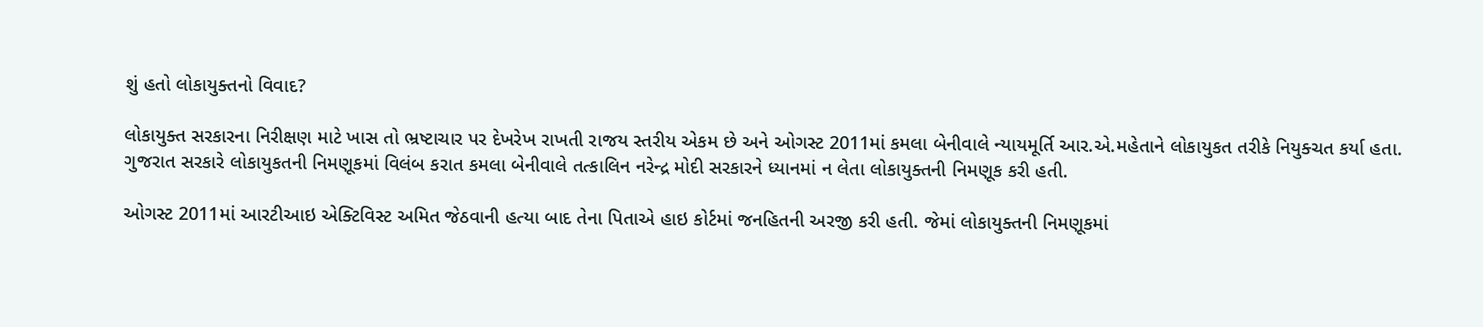શું હતો લોકાયુક્તનો વિવાદ?

લોકાયુક્ત સરકારના નિરીક્ષણ માટે ખાસ તો ભ્રષ્ટાચાર પર દેખરેખ રાખતી રાજય સ્તરીય એકમ છે અને ઓગસ્ટ 2011માં કમલા બેનીવાલે ન્યાયમૂર્તિ આર.એ.મહેતાને લોકાયુકત તરીકે નિયુક્ચત કર્યા હતા. ગુજરાત સરકારે લોકાયુકતની નિમણૂકમાં વિલંબ કરાત કમલા બેનીવાલે તત્કાલિન નરેન્દ્ર મોદી સરકારને ધ્યાનમાં ન લેતા લોકાયુક્તની નિમણૂક કરી હતી.

ઓગસ્ટ 2011માં આરટીઆઇ એક્ટિવિસ્ટ અમિત જેઠવાની હત્યા બાદ તેના પિતાએ હાઇ કોર્ટમાં જનહિતની અરજી કરી હતી. જેમાં લોકાયુક્તની નિમણૂકમાં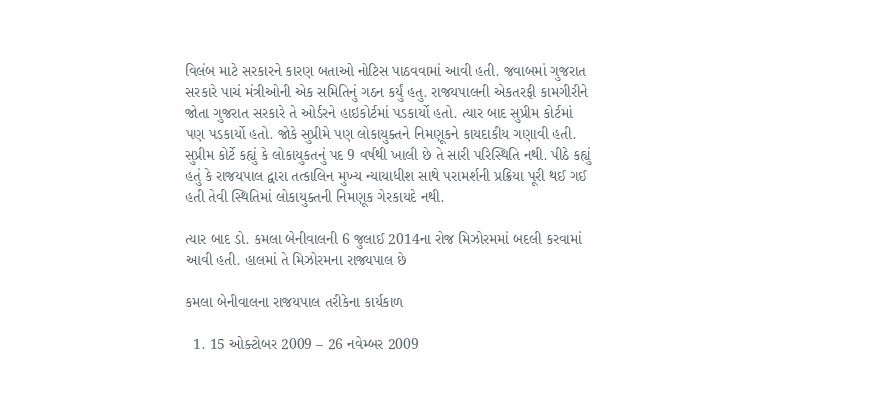વિલંબ માટે સરકારને કારણ બતાઓ નોટિસ પાઠવવામાં આવી હતી. જવાબમાં ગુજરાત સરકારે પાચં મંત્રીઓની એક સમિતિનું ગઠન કર્યું હતુ. રાજયપાલની એકતરફી કામગીરીને જોતા ગુજરાત સરકારે તે ઓર્ડરને હાઇકોર્ટમાં પડકાર્યો હતો. ત્યાર બાદ સુપ્રીમ કોર્ટમાં પણ પડકાર્યો હતો. જોકે સુપ્રીમે પણ લોકાયુક્તને નિમણૂકને કાયદાકીય ગણાવી હતી. સુપ્રીમ કોર્ટે કહ્યું કે લોકાયુકતનું પદ 9 વર્ષથી ખાલી છે તે સારી પરિસ્થિતિ નથી. પીઠે કહ્યું હતું કે રાજયપાલ દ્વારા તત્કાલિન મુખ્ય ન્યાયાધીશ સાથે પરામર્શની પ્રક્રિયા પૂરી થઈ ગઈ હતી તેવી સ્થિતિમાં લોકાયુક્તની નિમણૂક ગેરકાયદે નથી.

ત્યાર બાદ ડો. કમલા બેનીવાલની 6 જુલાઈ 2014ના રોજ મિઝોરમમાં બદલી કરવામાં આવી હતી. હાલમાં તે મિઝોરમના રાજ્યપાલ છે

કમલા બેનીવાલના રાજયપાલ તરીકેના કાર્યકાળ

  1. 15 ઓક્ટોબર 2009 – 26 નવેમ્બર 2009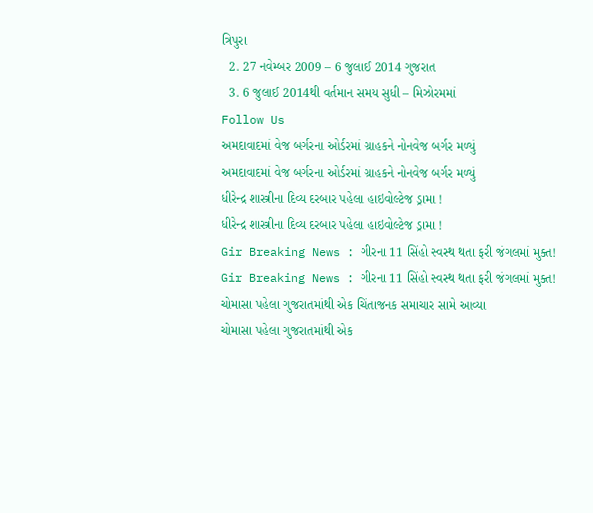ત્રિપુરા
  2. 27 નવેમ્બર 2009 – 6 જુલાઈ 2014 ગુજરાત
  3. 6 જુલાઈ 2014થી વર્તમાન સમય સુધી – મિઝોરમમાં
Follow Us
અમદાવાદમાં વેજ બર્ગરના ઓર્ડરમાં ગ્રાહકને નોનવેજ બર્ગર મળ્યું
અમદાવાદમાં વેજ બર્ગરના ઓર્ડરમાં ગ્રાહકને નોનવેજ બર્ગર મળ્યું
ધીરેન્દ્ર શાસ્ત્રીના દિવ્ય દરબાર પહેલા હાઇવોલ્ટેજ ડ્રામા !
ધીરેન્દ્ર શાસ્ત્રીના દિવ્ય દરબાર પહેલા હાઇવોલ્ટેજ ડ્રામા !
Gir Breaking News : ગીરના 11 સિંહો સ્વસ્થ થતા ફરી જંગલમાં મુક્ત!
Gir Breaking News : ગીરના 11 સિંહો સ્વસ્થ થતા ફરી જંગલમાં મુક્ત!
ચોમાસા પહેલા ગુજરાતમાંથી એક ચિંતાજનક સમાચાર સામે આવ્યા
ચોમાસા પહેલા ગુજરાતમાંથી એક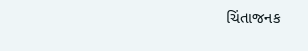ચિંતાજનક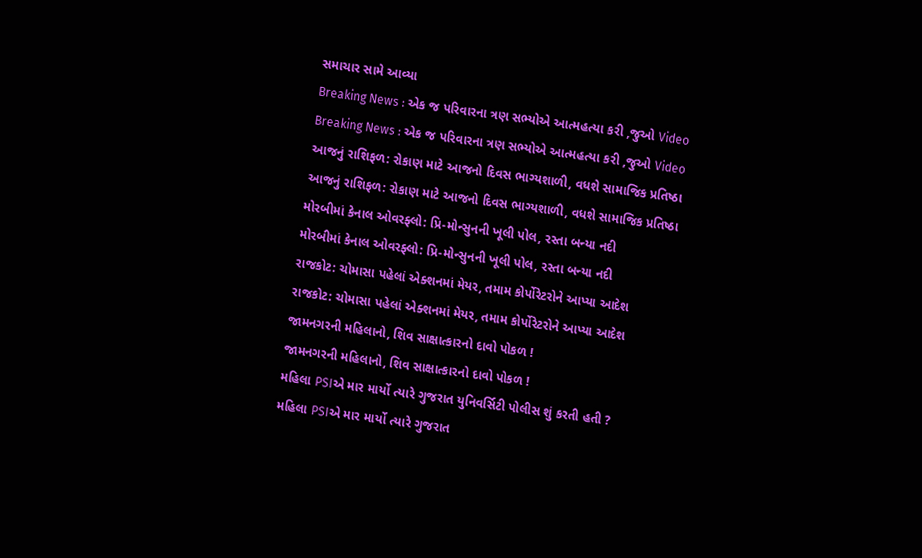સમાચાર સામે આવ્યા
Breaking News : એક જ પરિવારના ત્રણ સભ્યોએ આત્મહત્યા કરી ,જુઓ Video
Breaking News : એક જ પરિવારના ત્રણ સભ્યોએ આત્મહત્યા કરી ,જુઓ Video
આજનું રાશિફળ: રોકાણ માટે આજનો દિવસ ભાગ્યશાળી, વધશે સામાજિક પ્રતિષ્ઠા
આજનું રાશિફળ: રોકાણ માટે આજનો દિવસ ભાગ્યશાળી, વધશે સામાજિક પ્રતિષ્ઠા
મોરબીમાં કેનાલ ઓવરફ્લો: પ્રિ-મોન્સુનની ખૂલી પોલ, રસ્તા બન્યા નદી
મોરબીમાં કેનાલ ઓવરફ્લો: પ્રિ-મોન્સુનની ખૂલી પોલ, રસ્તા બન્યા નદી
રાજકોટ: ચોમાસા પહેલાં એક્શનમાં મેયર, તમામ કોર્પોરેટરોને આપ્યા આદેશ
રાજકોટ: ચોમાસા પહેલાં એક્શનમાં મેયર, તમામ કોર્પોરેટરોને આપ્યા આદેશ
જામનગરની મહિલાનો, શિવ સાક્ષાત્કારનો દાવો પોકળ !
જામનગરની મહિલાનો, શિવ સાક્ષાત્કારનો દાવો પોકળ !
મહિલા PSIએ માર માર્યો ત્યારે ગુજરાત યુનિવર્સિટી પોલીસ શું કરતી હતી ?
મહિલા PSIએ માર માર્યો ત્યારે ગુજરાત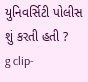યુનિવર્સિટી પોલીસ શું કરતી હતી ?
g clip-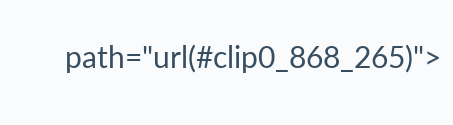path="url(#clip0_868_265)">